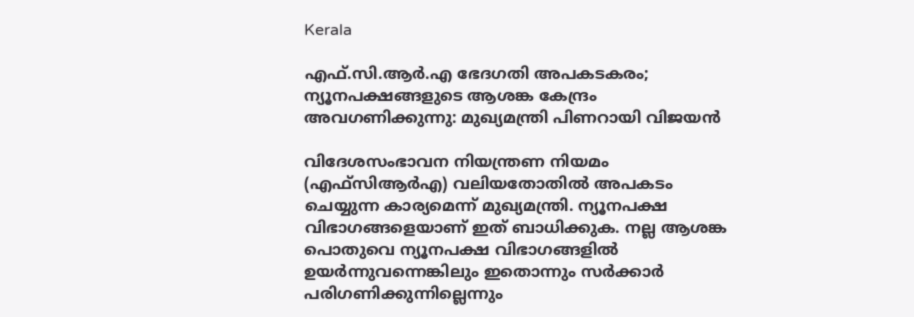Kerala

എഫ്.സി.ആർ.എ ഭേദഗതി അപകടകരം; ന്യൂനപക്ഷങ്ങളുടെ ആശങ്ക കേന്ദ്രം അവഗണിക്കുന്നു: മുഖ്യമന്ത്രി പിണറായി വിജയൻ

വിദേശസംഭാവന നിയന്ത്രണ നിയമം (എഫ്‌സിആര്‍എ) വലിയതോതില്‍ അപകടം ചെയ്യുന്ന കാര്യമെന്ന് മുഖ്യമന്ത്രി. ന്യൂനപക്ഷ വിഭാഗങ്ങളെയാണ് ഇത് ബാധിക്കുക. നല്ല ആശങ്ക പൊതുവെ ന്യൂനപക്ഷ വിഭാഗങ്ങളില്‍ ഉയര്‍ന്നുവന്നെങ്കിലും ഇതൊന്നും സര്‍ക്കാര്‍ പരിഗണിക്കുന്നില്ലെന്നും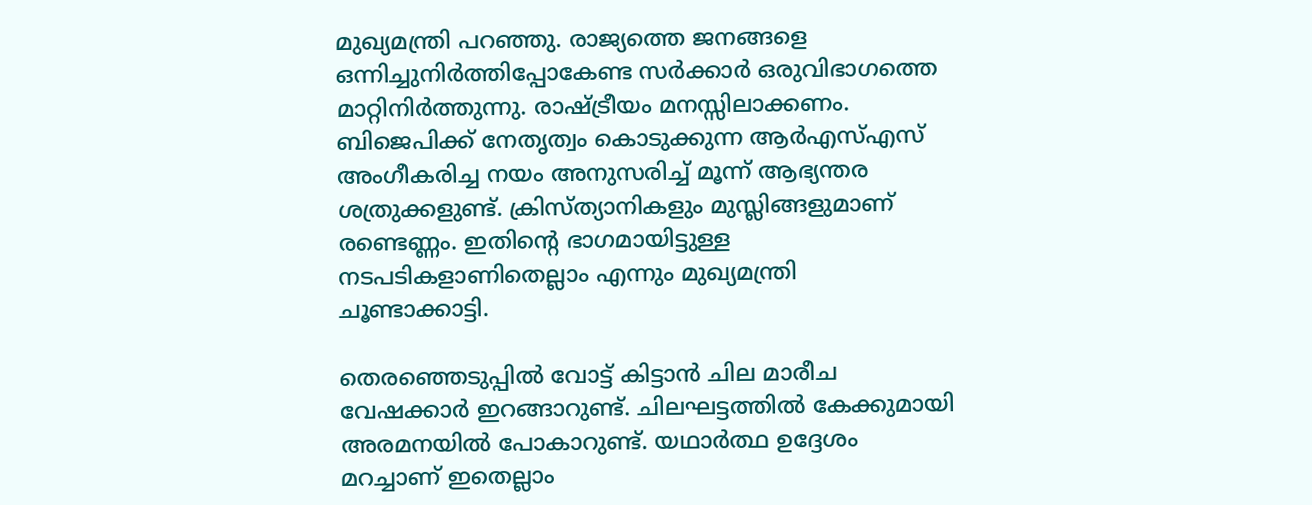മുഖ്യമന്ത്രി പറഞ്ഞു. രാജ്യത്തെ ജനങ്ങളെ ഒന്നിച്ചുനിര്‍ത്തിപ്പോകേണ്ട സര്‍ക്കാര്‍ ഒരുവിഭാഗത്തെ മാറ്റിനിര്‍ത്തുന്നു. രാഷ്ട്രീയം മനസ്സിലാക്കണം. ബിജെപിക്ക് നേതൃത്വം കൊടുക്കുന്ന ആര്‍എസ്എസ് അംഗീകരിച്ച നയം അനുസരിച്ച് മൂന്ന് ആഭ്യന്തര ശത്രുക്കളുണ്ട്. ക്രിസ്ത്യാനികളും മുസ്ലിങ്ങളുമാണ് രണ്ടെണ്ണം. ഇതിന്റെ ഭാഗമായിട്ടുള്ള നടപടികളാണിതെല്ലാം എന്നും മുഖ്യമന്ത്രി ചൂണ്ടാക്കാട്ടി.

തെരഞ്ഞെടുപ്പില്‍ വോട്ട് കിട്ടാന്‍ ചില മാരീച വേഷക്കാര്‍ ഇറങ്ങാറുണ്ട്. ചിലഘട്ടത്തില്‍ കേക്കുമായി അരമനയില്‍ പോകാറുണ്ട്. യഥാര്‍ത്ഥ ഉദ്ദേശം മറച്ചാണ് ഇതെല്ലാം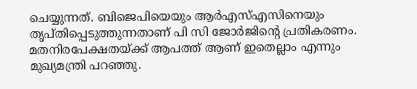ചെയ്യുന്നത്. ബിജെപിയെയും ആര്‍എസ്എസിനെയും തൃപ്തിപ്പെടുത്തുന്നതാണ് പി സി ജോര്‍ജിന്റെ പ്രതികരണം. മതനിരപേക്ഷതയ്ക്ക് ആപത്ത് ആണ് ഇതെല്ലാം എന്നും മുഖ്യമന്ത്രി പറഞ്ഞു.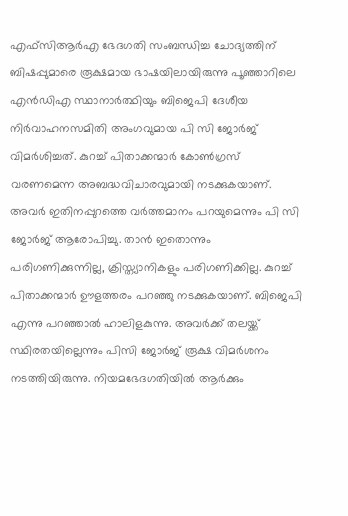എഫ്‌സിആര്‍എ ഭേദഗതി സംബന്ധിച്ച ചോദ്യത്തിന് ബിഷപ്പുമാരെ രൂക്ഷമായ ഭാഷയിലായിരുന്നു പൂഞ്ഞാറിലെ എന്‍ഡിഎ സ്ഥാനാര്‍ത്ഥിയും ബിജെപി ദേശീയ നിര്‍വാഹനസമിതി അംഗവുമായ പി സി ജോര്‍ജ് വിമര്‍ശിച്ചത്. കുറച്ച് പിതാക്കന്മാര്‍ കോണ്‍ഗ്രസ് വരണമെന്ന അബദ്ധവിചാരവുമായി നടക്കുകയാണ്. അവര്‍ ഇതിനപ്പുറത്തെ വര്‍ത്തമാനം പറയുമെന്നും പി സി ജോര്‍ജ് ആരോപിച്ചു. താന്‍ ഇതൊന്നും പരിഗണിക്കുന്നില്ല, ക്രിസ്ത്യാനികളും പരിഗണിക്കില്ല. കുറച്ച് പിതാക്കന്മാര്‍ ഊളത്തരം പറഞ്ഞു നടക്കുകയാണ്. ബിജെപി എന്നു പറഞ്ഞാല്‍ ഹാലിളകുന്നു. അവര്‍ക്ക് തലയ്ക്ക് സ്ഥിരതയില്ലെന്നും പിസി ജോര്‍ജ് രൂക്ഷ വിമര്‍ശനം നടത്തിയിരുന്നു. നിയമഭേദഗതിയില്‍ ആര്‍ക്കും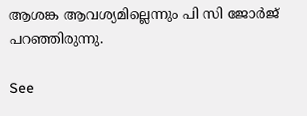ആശങ്ക ആവശ്യമില്ലെന്നും പി സി ജോര്‍ജ് പറഞ്ഞിരുന്നു.

See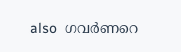also  ഗവർണറെ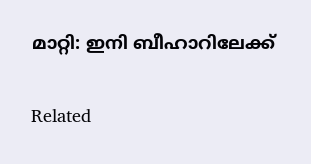മാറ്റി: ഇനി ബീഹാറിലേക്ക്

Related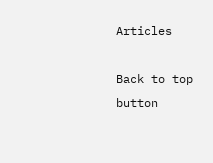Articles

Back to top button